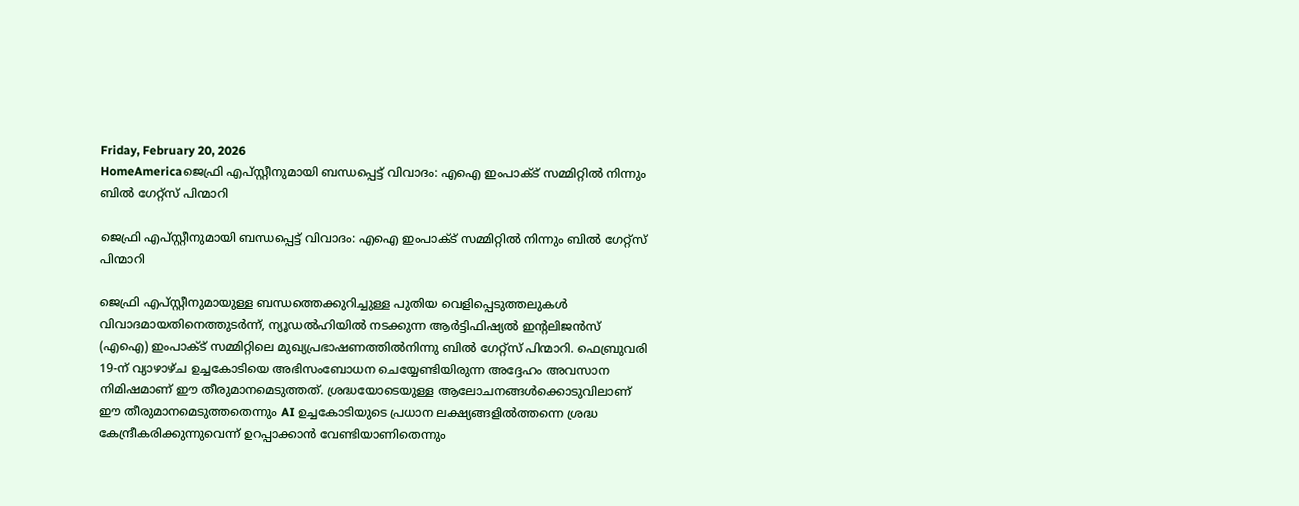Friday, February 20, 2026
HomeAmericaജെഫ്രി എപ്സ്റ്റീനുമായി ബന്ധപ്പെട്ട് വിവാദം: എഐ ഇംപാക്ട് സമ്മിറ്റിൽ നിന്നും ബിൽ ഗേറ്റ്സ് പിന്മാറി

ജെഫ്രി എപ്സ്റ്റീനുമായി ബന്ധപ്പെട്ട് വിവാദം: എഐ ഇംപാക്ട് സമ്മിറ്റിൽ നിന്നും ബിൽ ഗേറ്റ്സ് പിന്മാറി

ജെഫ്രി എപ്സ്റ്റീനുമായുള്ള ബന്ധത്തെക്കുറിച്ചുള്ള പുതിയ വെളിപ്പെടുത്തലുകൾ വിവാദമായതിനെത്തുടർന്ന്, ന്യൂഡൽഹിയിൽ നടക്കുന്ന ആർട്ടിഫിഷ്യൽ ഇൻ്റലിജൻസ് (എഐ) ഇംപാക്ട് സമ്മിറ്റിലെ മുഖ്യപ്രഭാഷണത്തിൽനിന്നു ബിൽ ഗേറ്റ്സ് പിന്മാറി. ഫെബ്രുവരി 19-ന് വ്യാഴാഴ്ച ഉച്ചകോടിയെ അഭിസംബോധന ചെയ്യേണ്ടിയിരുന്ന അദ്ദേഹം അവസാന നിമിഷമാണ് ഈ തീരുമാനമെടുത്തത്. ശ്രദ്ധയോടെയുള്ള ആലോചനങ്ങൾക്കൊടുവിലാണ് ഈ തീരുമാനമെടുത്തതെന്നും AI ഉച്ചകോടിയുടെ പ്രധാന ലക്ഷ്യങ്ങളിൽത്തന്നെ ശ്രദ്ധ കേന്ദ്രീകരിക്കുന്നുവെന്ന് ഉറപ്പാക്കാൻ വേണ്ടിയാണിതെന്നും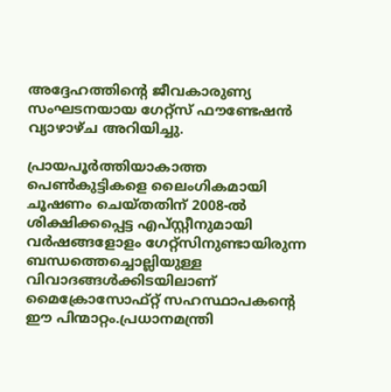അദ്ദേഹത്തിന്റെ ജീവകാരുണ്യ സംഘടനയായ ഗേറ്റ്സ് ഫൗണ്ടേഷൻ വ്യാഴാഴ്ച അറിയിച്ചു.

പ്രായപൂർത്തിയാകാത്ത പെൺകുട്ടികളെ ലൈംഗികമായി ചൂഷണം ചെയ്തതിന് 2008-ൽ ശിക്ഷിക്കപ്പെട്ട എപ്സ്റ്റീനുമായി വർഷങ്ങളോളം ഗേറ്റ്സിനുണ്ടായിരുന്ന ബന്ധത്തെച്ചൊല്ലിയുള്ള വിവാദങ്ങൾക്കിടയിലാണ് മൈക്രോസോഫ്റ്റ് സഹസ്ഥാപകൻ്റെ ഈ പിന്മാറ്റം.പ്രധാനമന്ത്രി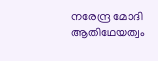നരേന്ദ്ര മോദി ആതിഥേയത്വം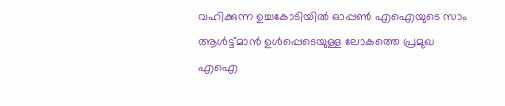വഹിക്കുന്ന ഉച്ചകോടിയിൽ ഓപ്പൺ എഐയുടെ സാം ആൾട്ട്മാൻ ഉൾപ്പെടെയുള്ള ലോകത്തെ പ്രമുഖ എഐ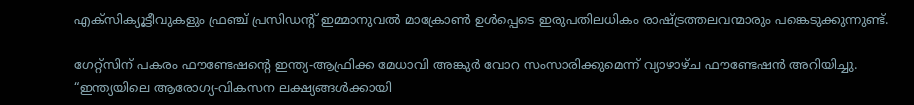എക്സിക്യൂട്ടീവുകളും ഫ്രഞ്ച് പ്രസിഡൻ്റ് ഇമ്മാനുവൽ മാക്രോൺ ഉൾപ്പെടെ ഇരുപതിലധികം രാഷ്ട്രത്തലവന്മാരും പങ്കെടുക്കുന്നുണ്ട്.

ഗേറ്റ്സിന് പകരം ഫൗണ്ടേഷൻ്റെ ഇന്ത്യ-ആഫ്രിക്ക മേധാവി അങ്കുർ വോറ സംസാരിക്കുമെന്ന് വ്യാഴാഴ്ച ഫൗണ്ടേഷൻ അറിയിച്ചു. “ഇന്ത്യയിലെ ആരോഗ്യ-വികസന ലക്ഷ്യങ്ങൾക്കായി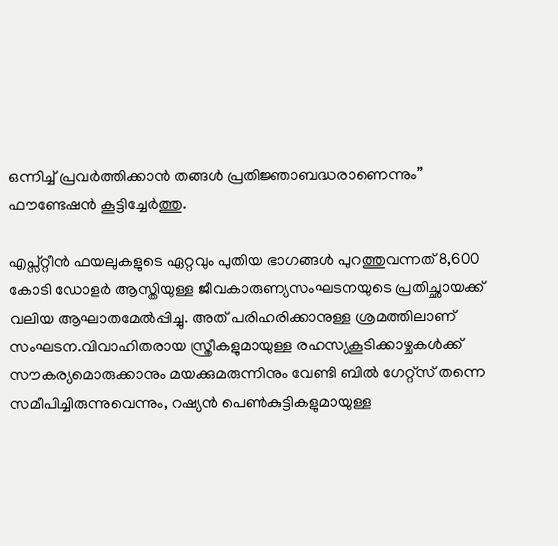ഒന്നിച്ച് പ്രവർത്തിക്കാൻ തങ്ങൾ പ്രതിജ്ഞാബദ്ധരാണെന്നും” ഫൗണ്ടേഷൻ കൂട്ടിച്ചേർത്തു.

എപ്സ്റ്റീൻ ഫയലുകളുടെ ഏറ്റവും പുതിയ ഭാഗങ്ങൾ പുറത്തുവന്നത് 8,600 കോടി ഡോളർ ആസ്തിയുള്ള ജീവകാരുണ്യസംഘടനയുടെ പ്രതിച്ഛായക്ക് വലിയ ആഘാതമേൽപ്പിച്ചു. അത് പരിഹരിക്കാനുള്ള ശ്രമത്തിലാണ് സംഘടന.വിവാഹിതരായ സ്ത്രീകളുമായുള്ള രഹസ്യകൂടിക്കാഴ്ചകൾക്ക് സൗകര്യമൊരുക്കാനും മയക്കുമരുന്നിനും വേണ്ടി ബിൽ ഗേറ്റ്സ് തന്നെ സമീപിച്ചിരുന്നുവെന്നും, റഷ്യൻ പെൺകുട്ടികളുമായുള്ള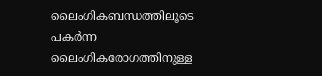ലൈംഗികബന്ധത്തിലൂടെ പകർന്ന ലൈംഗികരോഗത്തിനുള്ള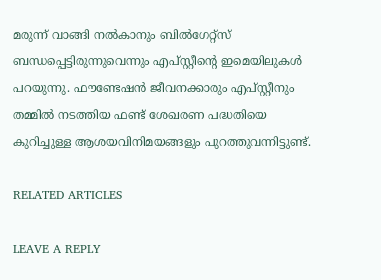മരുന്ന് വാങ്ങി നൽകാനും ബിൽഗേറ്റ്സ് ബന്ധപ്പെട്ടിരുന്നുവെന്നും എപ്സ്റ്റീന്‍റെ ഇമെയിലുകൾ പറയുന്നു. ഫൗണ്ടേഷൻ ജീവനക്കാരും എപ്സ്റ്റീനും തമ്മിൽ നടത്തിയ ഫണ്ട് ശേഖരണ പദ്ധതിയെ കുറിച്ചുള്ള ആശയവിനിമയങ്ങളും പുറത്തുവന്നിട്ടുണ്ട്.

RELATED ARTICLES

LEAVE A REPLY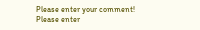Please enter your comment!
Please enter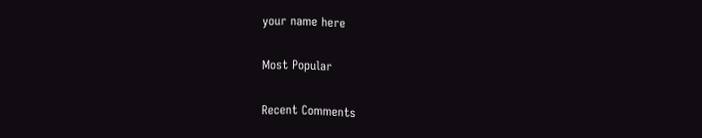your name here

Most Popular

Recent Comments